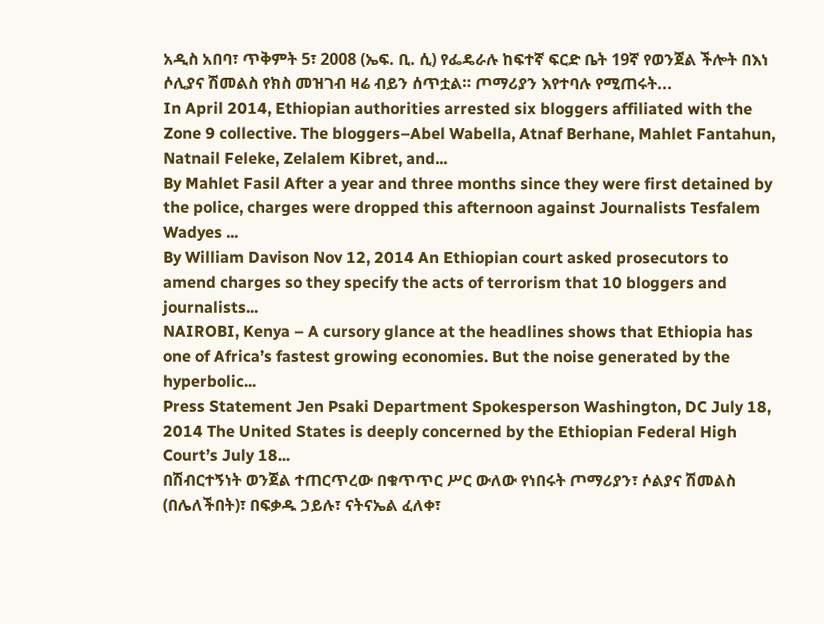አዲስ አበባ፣ ጥቅምት 5፣ 2008 (ኤፍ. ቢ. ሲ) የፌዴራሉ ከፍተኛ ፍርድ ቤት 19ኛ የወንጀል ችሎት በእነ ሶሊያና ሽመልስ የክስ መዝገብ ዛሬ ብይን ሰጥቷል። ጦማሪያን እየተባሉ የሚጠሩት...
In April 2014, Ethiopian authorities arrested six bloggers affiliated with the Zone 9 collective. The bloggers–Abel Wabella, Atnaf Berhane, Mahlet Fantahun, Natnail Feleke, Zelalem Kibret, and...
By Mahlet Fasil After a year and three months since they were first detained by the police, charges were dropped this afternoon against Journalists Tesfalem Wadyes ...
By William Davison Nov 12, 2014 An Ethiopian court asked prosecutors to amend charges so they specify the acts of terrorism that 10 bloggers and journalists...
NAIROBI, Kenya – A cursory glance at the headlines shows that Ethiopia has one of Africa’s fastest growing economies. But the noise generated by the hyperbolic...
Press Statement Jen Psaki Department Spokesperson Washington, DC July 18, 2014 The United States is deeply concerned by the Ethiopian Federal High Court’s July 18...
በሽብርተኝነት ወንጀል ተጠርጥረው በቁጥጥር ሥር ውለው የነበሩት ጦማሪያን፣ ሶልያና ሽመልስ (በሌለችበት)፣ በፍቃዱ ኃይሉ፣ ናትናኤል ፈለቀ፣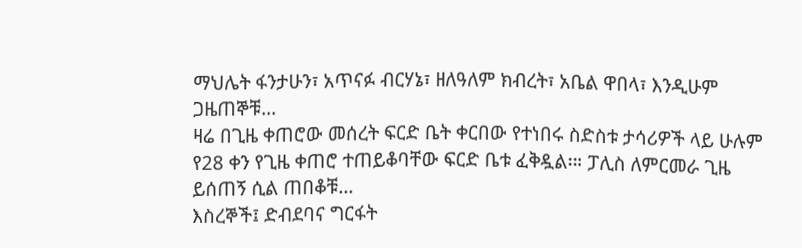ማህሌት ፋንታሁን፣ አጥናፉ ብርሃኔ፣ ዘለዓለም ክብረት፣ አቤል ዋበላ፣ እንዲሁም ጋዜጠኞቹ...
ዛሬ በጊዜ ቀጠሮው መሰረት ፍርድ ቤት ቀርበው የተነበሩ ስድስቱ ታሳሪዎች ላይ ሁሉም የ28 ቀን የጊዜ ቀጠሮ ተጠይቆባቸው ፍርድ ቤቱ ፈቅዷል፡። ፓሊስ ለምርመራ ጊዜ ይሰጠኝ ሲል ጠበቆቹ...
እስረኞች፤ ድብደባና ግርፋት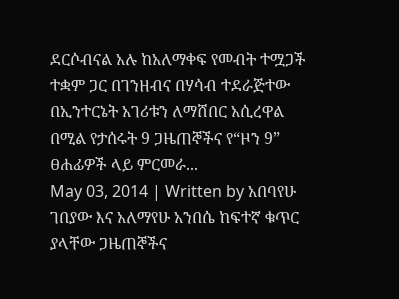ደርሶብናል አሉ ከአለማቀፍ የመብት ተሟጋች ተቋም ጋር በገንዘብና በሃሳብ ተደራጅተው በኢንተርኔት አገሪቱን ለማሸበር አሲረዋል በሚል የታሰሩት 9 ጋዜጠኞችና የ“ዞን 9” ፀሐፊዎች ላይ ምርመራ...
May 03, 2014 | Written by አበባየሁ ገበያው እና አለማየሁ አንበሴ ከፍተኛ ቁጥር ያላቸው ጋዜጠኞችና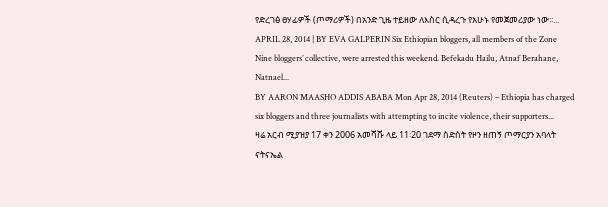የድረገፅ ፀሃፊዎች (ጦማሪዎች) በአንድ ጊዜ ተይዘው ለእስር ሲዳረጉ የአሁኑ የመጀመሪያው ነው፡፡...
APRIL 28, 2014 | BY EVA GALPERIN Six Ethiopian bloggers, all members of the Zone Nine bloggers’ collective, were arrested this weekend. Befekadu Hailu, Atnaf Berahane, Natnael...
BY AARON MAASHO ADDIS ABABA Mon Apr 28, 2014 (Reuters) – Ethiopia has charged six bloggers and three journalists with attempting to incite violence, their supporters...
ዛሬ አርብ ሚያዝያ 17 ቀን 2006 አመሻሹ ላይ 11፡20 ገደማ ስድስት የዞን ዘጠኝ ጦማርያን አባላት ናትናኤል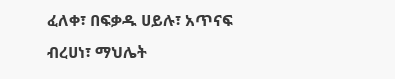ፈለቀ፣ በፍቃዱ ሀይሉ፣ አጥናፍ ብረሀነ፣ ማህሌት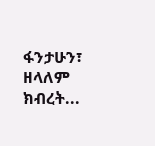ፋንታሁን፣ ዘላለም ክብረት...